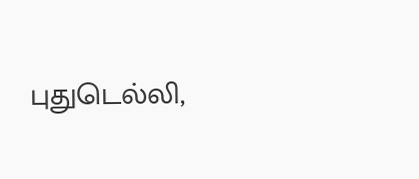புதுடெல்லி,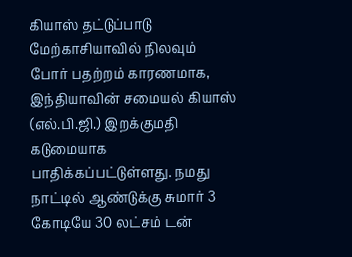கியாஸ் தட்டுப்பாடு மேற்காசியாவில் நிலவும் போர் பதற்றம் காரணமாக, இந்தியாவின் சமையல் கியாஸ் (எல்.பி.ஜி.) இறக்குமதி கடுமையாக பாதிக்கப்பட்டுள்ளது. நமது நாட்டில் ஆண்டுக்கு சுமார் 3 கோடியே 30 லட்சம் டன்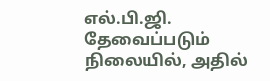எல்.பி.ஜி. தேவைப்படும் நிலையில், அதில்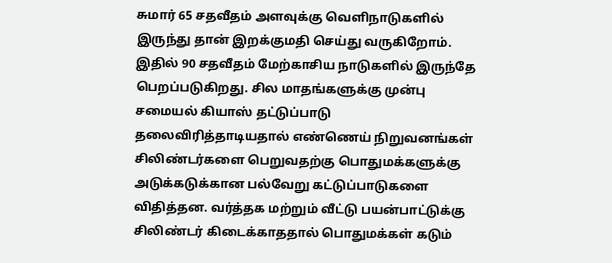சுமார் 65 சதவீதம் அளவுக்கு வெளிநாடுகளில் இருந்து தான் இறக்குமதி செய்து வருகிறோம். இதில் 90 சதவீதம் மேற்காசிய நாடுகளில் இருந்தே பெறப்படுகிறது. சில மாதங்களுக்கு முன்பு சமையல் கியாஸ் தட்டுப்பாடு தலைவிரித்தாடியதால் எண்ணெய் நிறுவனங்கள் சிலிண்டர்களை பெறுவதற்கு பொதுமக்களுக்கு அடுக்கடுக்கான பல்வேறு கட்டுப்பாடுகளை விதித்தன. வர்த்தக மற்றும் வீட்டு பயன்பாட்டுக்கு சிலிண்டர் கிடைக்காததால் பொதுமக்கள் கடும்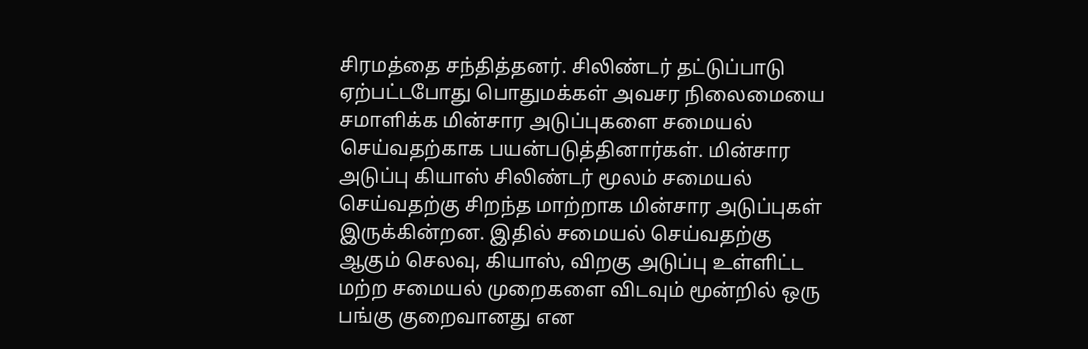சிரமத்தை சந்தித்தனர். சிலிண்டர் தட்டுப்பாடு ஏற்பட்டபோது பொதுமக்கள் அவசர நிலைமையை சமாளிக்க மின்சார அடுப்புகளை சமையல் செய்வதற்காக பயன்படுத்தினார்கள். மின்சார அடுப்பு கியாஸ் சிலிண்டர் மூலம் சமையல் செய்வதற்கு சிறந்த மாற்றாக மின்சார அடுப்புகள் இருக்கின்றன. இதில் சமையல் செய்வதற்கு ஆகும் செலவு, கியாஸ், விறகு அடுப்பு உள்ளிட்ட மற்ற சமையல் முறைகளை விடவும் மூன்றில் ஒரு பங்கு குறைவானது என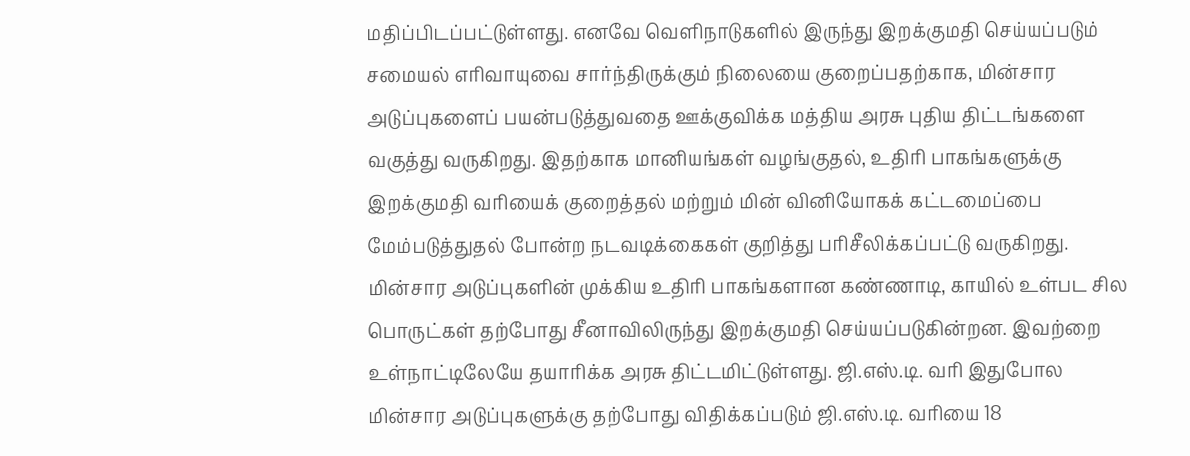மதிப்பிடப்பட்டுள்ளது. எனவே வெளிநாடுகளில் இருந்து இறக்குமதி செய்யப்படும் சமையல் எரிவாயுவை சார்ந்திருக்கும் நிலையை குறைப்பதற்காக, மின்சார அடுப்புகளைப் பயன்படுத்துவதை ஊக்குவிக்க மத்திய அரசு புதிய திட்டங்களை வகுத்து வருகிறது. இதற்காக மானியங்கள் வழங்குதல், உதிரி பாகங்களுக்கு இறக்குமதி வரியைக் குறைத்தல் மற்றும் மின் வினியோகக் கட்டமைப்பை மேம்படுத்துதல் போன்ற நடவடிக்கைகள் குறித்து பரிசீலிக்கப்பட்டு வருகிறது. மின்சார அடுப்புகளின் முக்கிய உதிரி பாகங்களான கண்ணாடி, காயில் உள்பட சில பொருட்கள் தற்போது சீனாவிலிருந்து இறக்குமதி செய்யப்படுகின்றன. இவற்றை உள்நாட்டிலேயே தயாரிக்க அரசு திட்டமிட்டுள்ளது. ஜி.எஸ்.டி. வரி இதுபோல மின்சார அடுப்புகளுக்கு தற்போது விதிக்கப்படும் ஜி.எஸ்.டி. வரியை 18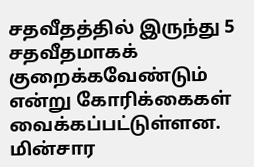சதவீதத்தில் இருந்து 5 சதவீதமாகக் குறைக்கவேண்டும் என்று கோரிக்கைகள் வைக்கப்பட்டுள்ளன. மின்சார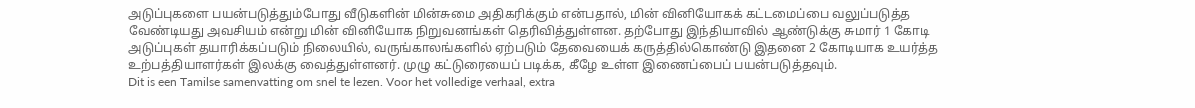அடுப்புகளை பயன்படுத்தும்போது வீடுகளின் மின்சுமை அதிகரிக்கும் என்பதால், மின் வினியோகக் கட்டமைப்பை வலுப்படுத்த வேண்டியது அவசியம் என்று மின் வினியோக நிறுவனங்கள் தெரிவித்துள்ளன. தற்போது இந்தியாவில் ஆண்டுக்கு சுமார் 1 கோடி அடுப்புகள் தயாரிக்கப்படும் நிலையில், வருங்காலங்களில் ஏற்படும் தேவையைக் கருத்தில்கொண்டு இதனை 2 கோடியாக உயர்த்த உற்பத்தியாளர்கள் இலக்கு வைத்துள்ளனர். முழு கட்டுரையைப் படிக்க, கீழே உள்ள இணைப்பைப் பயன்படுத்தவும்.
Dit is een Tamilse samenvatting om snel te lezen. Voor het volledige verhaal, extra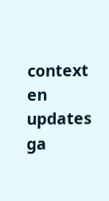context en updates ga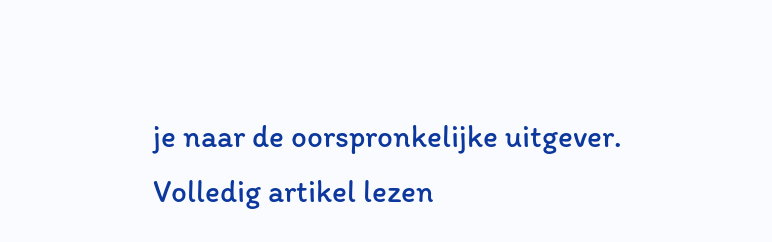je naar de oorspronkelijke uitgever.
Volledig artikel lezen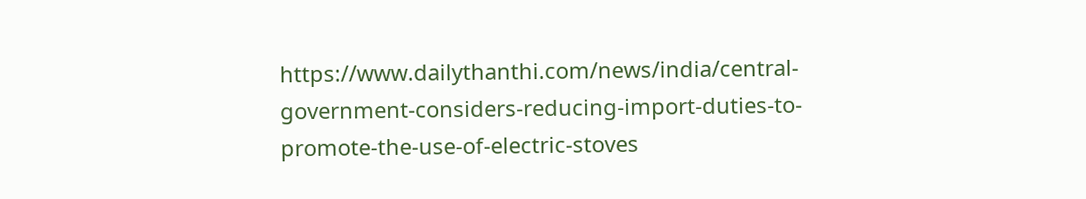https://www.dailythanthi.com/news/india/central-government-considers-reducing-import-duties-to-promote-the-use-of-electric-stoves